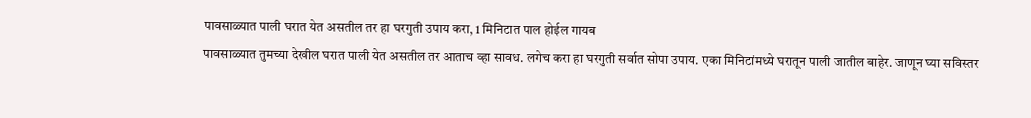पावसाळ्यात पाली घरात येत असतील तर हा घरगुती उपाय करा, 1 मिनिटात पाल होईल गायब
पावसाळ्यात तुमच्या देखील घरात पाली येत असतील तर आताच व्हा सावध. लगेच करा हा घरगुती सर्वात सोपा उपाय. एका मिनिटांमध्ये घरातून पाली जातील बाहेर. जाणून घ्या सविस्तर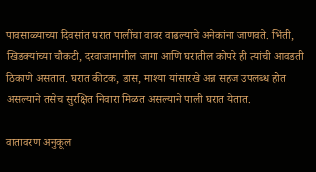पावसाळ्याच्या दिवसांत घरात पालींचा वावर वाढल्याचे अनेकांना जाणवते. भिंती, खिडक्यांच्या चौकटी, दरवाजामागील जागा आणि घरातील कोपरे ही त्यांची आवडती ठिकाणे असतात. घरात कीटक, डास, माश्या यांसारखे अन्न सहज उपलब्ध होत असल्याने तसेच सुरक्षित निवारा मिळत असल्याने पाली घरात येतात.

वातावरण अनुकूल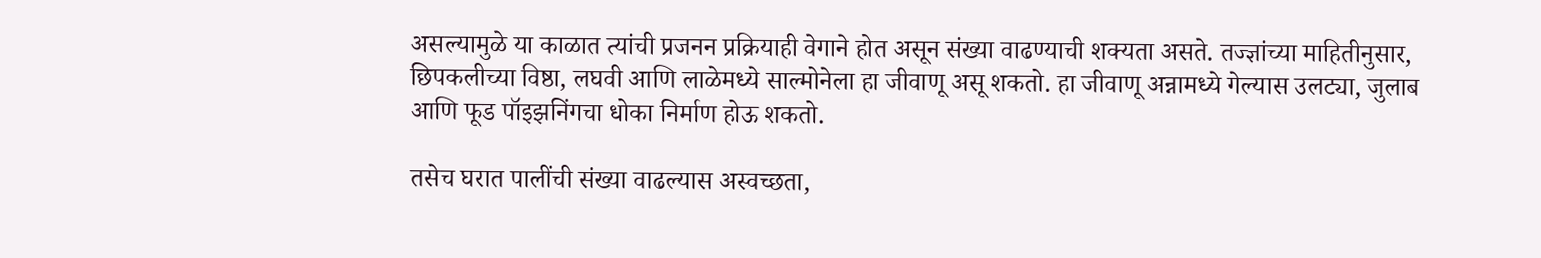असल्यामुळे या काळात त्यांची प्रजनन प्रक्रियाही वेगाने होत असून संख्या वाढण्याची शक्यता असते. तज्ज्ञांच्या माहितीनुसार, छिपकलीच्या विष्ठा, लघवी आणि लाळेमध्ये साल्मोनेला हा जीवाणू असू शकतो. हा जीवाणू अन्नामध्ये गेल्यास उलट्या, जुलाब आणि फूड पॉइझनिंगचा धोका निर्माण होऊ शकतो.

तसेच घरात पालींची संख्या वाढल्यास अस्वच्छता,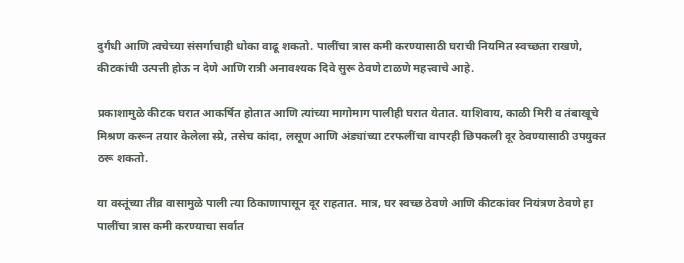दुर्गंधी आणि त्वचेच्या संसर्गाचाही धोका वाढू शकतो. पालींचा त्रास कमी करण्यासाठी घराची नियमित स्वच्छता राखणे, कीटकांची उत्पत्ती होऊ न देणे आणि रात्री अनावश्यक दिवे सुरू ठेवणे टाळणे महत्त्वाचे आहे.

प्रकाशामुळे कीटक घरात आकर्षित होतात आणि त्यांच्या मागोमाग पालीही घरात येतात. याशिवाय, काळी मिरी व तंबाखूचे मिश्रण करून तयार केलेला स्प्रे, तसेच कांदा, लसूण आणि अंड्यांच्या टरफलींचा वापरही छिपकली दूर ठेवण्यासाठी उपयुक्त ठरू शकतो.

या वस्तूंच्या तीव्र वासामुळे पाली त्या ठिकाणापासून दूर राहतात. मात्र, घर स्वच्छ ठेवणे आणि कीटकांवर नियंत्रण ठेवणे हा पालींचा त्रास कमी करण्याचा सर्वात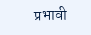प्रभावी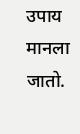उपाय मानला जातो.